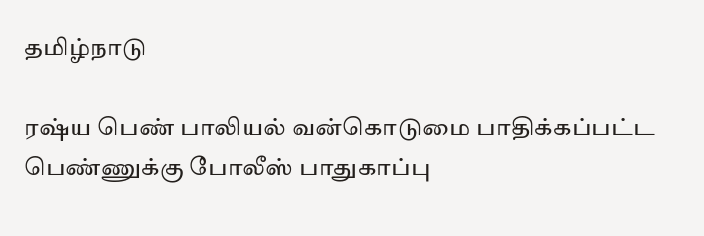தமிழ்நாடு

ரஷ்ய பெண் பாலியல் வன்கொடுமை பாதிக்கப்பட்ட பெண்ணுக்கு போலீஸ் பாதுகாப்பு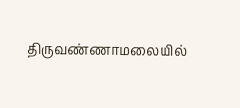திருவண்ணாமலையில்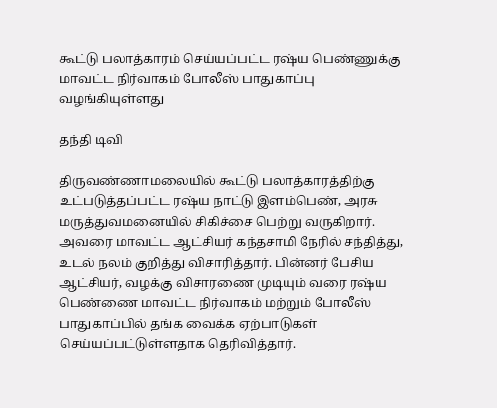கூட்டு பலாத்காரம் செய்யப்பட்ட ரஷ்ய பெண்ணுக்கு மாவட்ட நிர்வாகம் போலீஸ் பாதுகாப்பு வழங்கியுள்ளது

தந்தி டிவி

திருவண்ணாமலையில் கூட்டு பலாத்காரத்திற்கு உட்படுத்தப்பட்ட ரஷ்ய நாட்டு இளம்பெண், அரசு மருத்துவமனையில் சிகிச்சை பெற்று வருகிறார். அவரை மாவட்ட ஆட்சியர் கந்தசாமி நேரில் சந்தித்து, உடல் நலம் குறித்து விசாரித்தார். பின்னர் பேசிய ஆட்சியர், வழக்கு விசாரணை முடியும் வரை ரஷ்ய பெண்ணை மாவட்ட நிர்வாகம் மற்றும் போலீஸ் பாதுகாப்பில் தங்க வைக்க ஏற்பாடுகள் செய்யப்பட்டுள்ளதாக தெரிவித்தார்.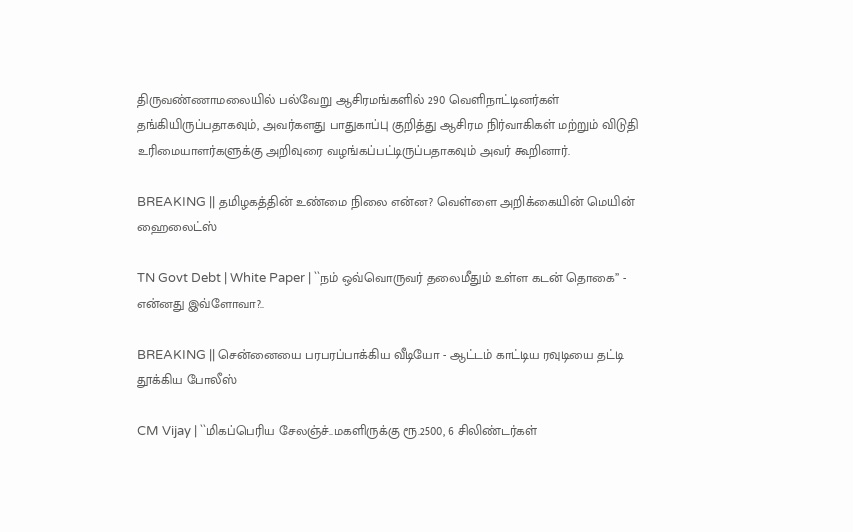திருவண்ணாமலையில் பல்வேறு ஆசிரமங்களில் 290 வெளிநாட்டினர்கள் தங்கியிருப்பதாகவும், அவர்களது பாதுகாப்பு குறித்து ஆசிரம நிர்வாகிகள் மற்றும் விடுதி உரிமையாளர்களுக்கு அறிவுரை வழங்கப்பட்டிருப்பதாகவும் அவர் கூறினார்.

BREAKING || தமிழகத்தின் உண்மை நிலை என்ன? வெள்ளை அறிக்கையின் மெயின் ஹைலைட்ஸ்

TN Govt Debt | White Paper | ``நம் ஒவ்வொருவர் தலைமீதும் உள்ள கடன் தொகை’’ - என்னது இவ்ளோவா?..

BREAKING || சென்னையை பரபரப்பாக்கிய வீடியோ - ஆட்டம் காட்டிய ரவுடியை தட்டி தூக்கிய போலீஸ்

CM Vijay | ``மிகப்பெரிய சேலஞ்ச்..மகளிருக்கு ரூ.2500, 6 சிலிண்டர்கள்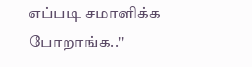எப்படி சமாளிக்க போறாங்க..''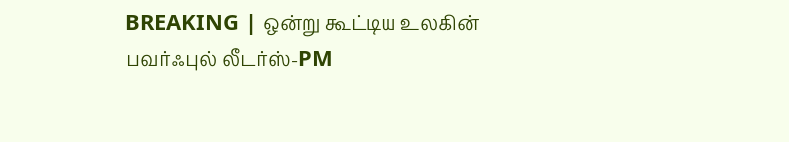BREAKING | ஒன்று கூட்டிய உலகின் பவர்ஃபுல் லீடர்ஸ்-PM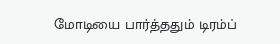மோடியை பார்த்ததும் டிரம்ப்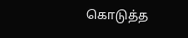கொடுத்த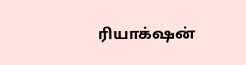ரியாக்‌ஷன்